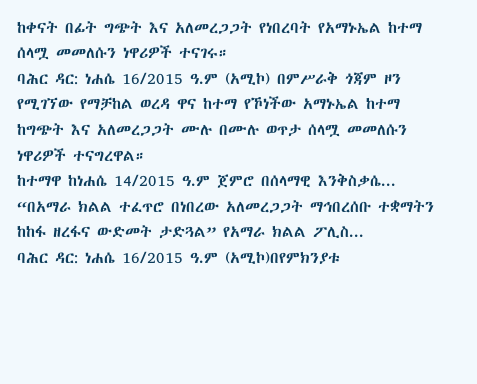ከቀናት በፊት ግጭት እና አለመረጋጋት የነበረባት የአማኑኤል ከተማ ሰላሟ መመለሱን ነዋሪዎች ተናገሩ።
ባሕር ዳር: ነሐሴ 16/2015 ዓ.ም (አሚኮ) በምሥራቅ ጎጃም ዞን የሚገኘው የማቻከል ወረዳ ዋና ከተማ የኾነችው አማኑኤል ከተማ ከግጭት እና አለመረጋጋት ሙሉ በሙሉ ወጥታ ሰላሟ መመለሱን ነዋሪዎች ተናግረዋል።
ከተማዋ ከነሐሴ 14/2015 ዓ.ም ጀምሮ በሰላማዊ እንቅስቃሴ...
“በአማራ ክልል ተፈጥሮ በነበረው አለመረጋጋት ማኅበረሰቡ ተቋማትን ከከፋ ዘረፋና ውድመት ታድጓል” የአማራ ክልል ፖሊስ...
ባሕር ዳር: ነሐሴ 16/2015 ዓ.ም (አሚኮ)በየምክንያቱ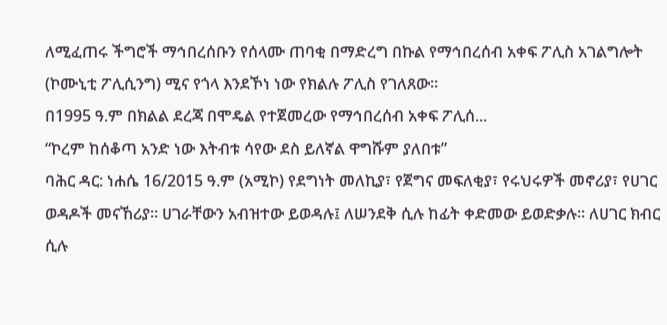ለሚፈጠሩ ችግሮች ማኅበረሰቡን የሰላሙ ጠባቂ በማድረግ በኩል የማኅበረሰብ አቀፍ ፖሊስ አገልግሎት (ኮሙኒቲ ፖሊሲንግ) ሚና የጎላ እንደኾነ ነው የክልሉ ፖሊስ የገለጸው፡፡
በ1995 ዓ.ም በክልል ደረጃ በሞዴል የተጀመረው የማኅበረሰብ አቀፍ ፖሊሰ...
“ኮረም ከሰቆጣ አንድ ነው እትብቱ ሳየው ደስ ይለኛል ዋግሹም ያለበቱ”
ባሕር ዳር: ነሐሴ 16/2015 ዓ.ም (አሚኮ) የደግነት መለኪያ፣ የጀግና መፍለቂያ፣ የሩህሩዎች መኖሪያ፣ የሀገር ወዳዶች መናኸሪያ፡፡ ሀገራቸውን አብዝተው ይወዳሉ፤ ለሠንደቅ ሲሉ ከፊት ቀድመው ይወድቃሉ። ለሀገር ክብር ሲሉ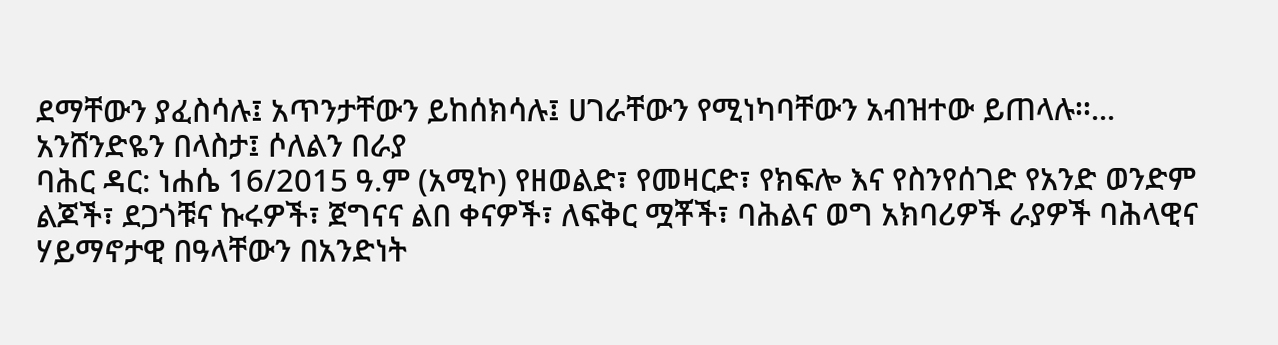ደማቸውን ያፈስሳሉ፤ አጥንታቸውን ይከሰክሳሉ፤ ሀገራቸውን የሚነካባቸውን አብዝተው ይጠላሉ፡፡...
አንሸንድዬን በላስታ፤ ሶለልን በራያ
ባሕር ዳር: ነሐሴ 16/2015 ዓ.ም (አሚኮ) የዘወልድ፣ የመዛርድ፣ የክፍሎ እና የስንየሰገድ የአንድ ወንድም ልጆች፣ ደጋጎቹና ኩሩዎች፣ ጀግናና ልበ ቀናዎች፣ ለፍቅር ሟቾች፣ ባሕልና ወግ አክባሪዎች ራያዎች ባሕላዊና ሃይማኖታዊ በዓላቸውን በአንድነት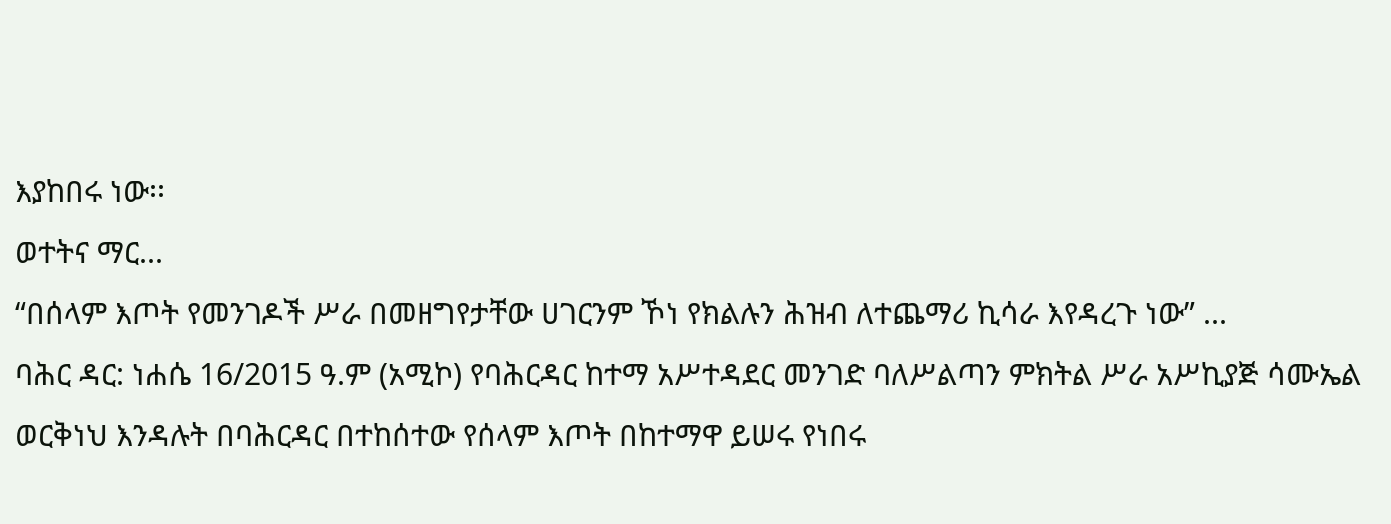እያከበሩ ነው፡፡
ወተትና ማር...
“በሰላም እጦት የመንገዶች ሥራ በመዘግየታቸው ሀገርንም ኾነ የክልሉን ሕዝብ ለተጨማሪ ኪሳራ እየዳረጉ ነው” ...
ባሕር ዳር: ነሐሴ 16/2015 ዓ.ም (አሚኮ) የባሕርዳር ከተማ አሥተዳደር መንገድ ባለሥልጣን ምክትል ሥራ አሥኪያጅ ሳሙኤል ወርቅነህ እንዳሉት በባሕርዳር በተከሰተው የሰላም እጦት በከተማዋ ይሠሩ የነበሩ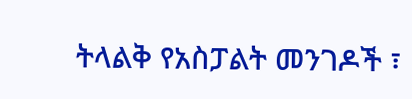ትላልቅ የአስፓልት መንገዶች ፣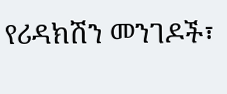የሪዳክሽን መንገዶች፣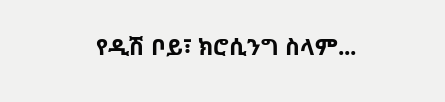የዲሽ ቦይ፣ ክሮሲንግ ስላም...